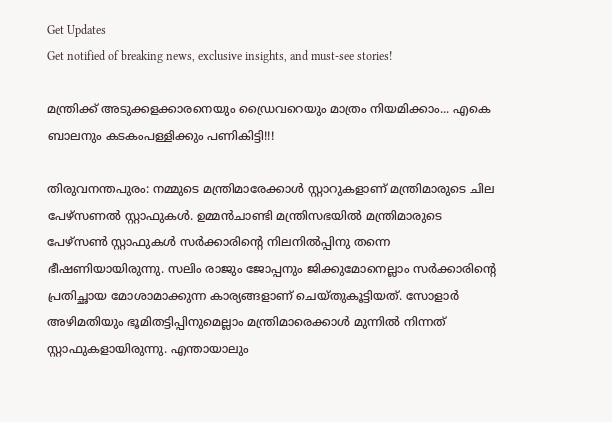Get Updates
Get notified of breaking news, exclusive insights, and must-see stories!

മന്ത്രിക്ക് അടുക്കളക്കാരനെയും ഡ്രൈവറെയും മാത്രം നിയമിക്കാം... എകെ ബാലനും കടകംപള്ളിക്കും പണികിട്ടി!!!

തിരുവനന്തപുരം: നമ്മുടെ മന്ത്രിമാരേക്കാള്‍ സ്റ്റാറുകളാണ് മന്ത്രിമാരുടെ ചില പേഴ്സണല്‍ സ്റ്റാഫുകള്‍. ഉമ്മന്‍ചാണ്ടി മന്ത്രിസഭയില്‍ മന്ത്രിമാരുടെ പേഴ്‌സണ്‍ സ്റ്റാഫുകള്‍ സര്‍ക്കാരിന്റെ നിലനില്‍പ്പിനു തന്നെ ഭീഷണിയായിരുന്നു. സലിം രാജും ജോപ്പനും ജിക്കുമോനെല്ലാം സര്‍ക്കാരിന്റെ പ്രതിച്ഛായ മോശാമാക്കുന്ന കാര്യങ്ങളാണ് ചെയ്തുകൂട്ടിയത്. സോളാര്‍ അഴിമതിയും ഭൂമിതട്ടിപ്പിനുമെല്ലാം മന്ത്രിമാരെക്കാള്‍ മുന്നില്‍ നിന്നത് സ്റ്റാഫുകളായിരുന്നു. എന്തായാലും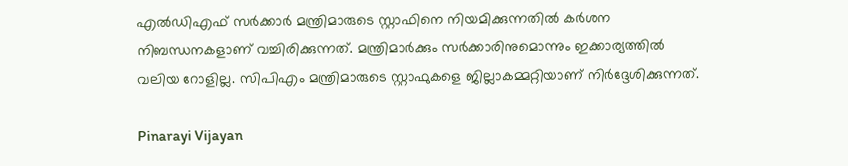എല്‍ഡിഎഫ് സര്‍ക്കാര്‍ മന്ത്രിമാരുടെ സ്റ്റാഫിനെ നിയമിക്കുന്നതില്‍ കര്‍ശന നിബന്ധനകളാണ് വച്ചിരിക്കുന്നത്. മന്ത്രിമാര്‍ക്കും സര്‍ക്കാരിനുമൊന്നും ഇക്കാര്യത്തില്‍ വലിയ റോളില്ല. സിപിഎം മന്ത്രിമാരുടെ സ്റ്റാഫുകളെ ജില്ലാകമ്മറ്റിയാണ് നിര്‍ദ്ദേശിക്കുന്നത്.

Pinarayi Vijayan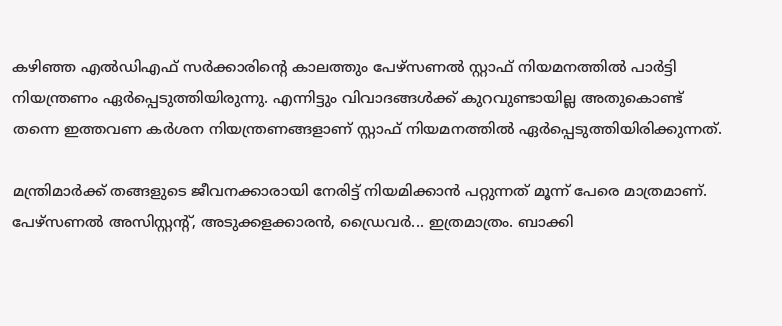കഴിഞ്ഞ എല്‍ഡിഎഫ് സര്‍ക്കാരിന്റെ കാലത്തും പേഴ്സണല്‍ സ്റ്റാഫ് നിയമനത്തില്‍ പാര്‍ട്ടി നിയന്ത്രണം ഏര്‍പ്പെടുത്തിയിരുന്നു. എന്നിട്ടും വിവാദങ്ങള്‍ക്ക് കുറവുണ്ടായില്ല അതുകൊണ്ട് തന്നെ ഇത്തവണ കര്‍ശന നിയന്ത്രണങ്ങളാണ് സ്റ്റാഫ് നിയമനത്തില്‍ ഏര്‍പ്പെടുത്തിയിരിക്കുന്നത്.

മന്ത്രിമാര്‍ക്ക് തങ്ങളുടെ ജീവനക്കാരായി നേരിട്ട് നിയമിക്കാന്‍ പറ്റുന്നത് മൂന്ന് പേരെ മാത്രമാണ്. പേഴ്സണല്‍ അസിസ്റ്റന്‍റ്, അടുക്കളക്കാരന്‍, ഡ്രൈവര്‍... ഇത്രമാത്രം. ബാക്കി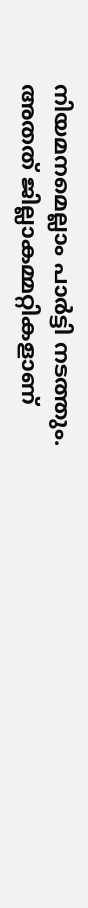നിയമനമെല്ലാം പാര്‍ട്ടി നടത്തും. അതത് ജില്ലാകമ്മറ്റികളാണ്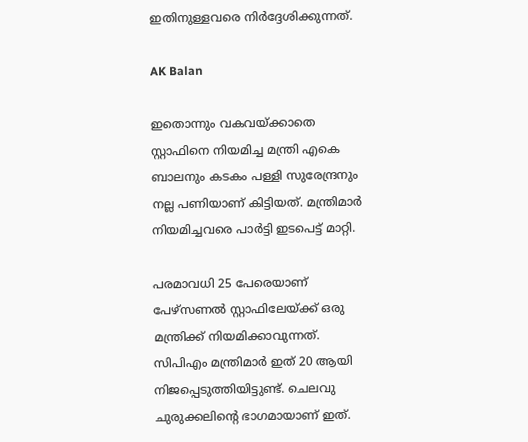ഇതിനുള്ളവരെ നിര്‍ദ്ദേശിക്കുന്നത്.

AK Balan

ഇതൊന്നും വകവയ്ക്കാതെ സ്റ്റാഫിനെ നിയമിച്ച മന്ത്രി എകെ ബാലനും കടകം പള്ളി സുരേന്ദ്രനും നല്ല പണിയാണ് കിട്ടിയത്. മന്ത്രിമാര്‍ നിയമിച്ചവരെ പാര്‍ട്ടി ഇടപെട്ട് മാറ്റി.

പരമാവധി 25 പേരെയാണ് പേഴ്സണല്‍ സ്റ്റാഫിലേയ്ക്ക് ഒരു മന്ത്രിക്ക് നിയമിക്കാവുന്നത്. സിപിഎം മന്ത്രിമാര്‍ ഇത് 20 ആയി നിജപ്പെടുത്തിയിട്ടുണ്ട്. ചെലവു ചുരുക്കലിന്റെ ഭാഗമായാണ് ഇത്.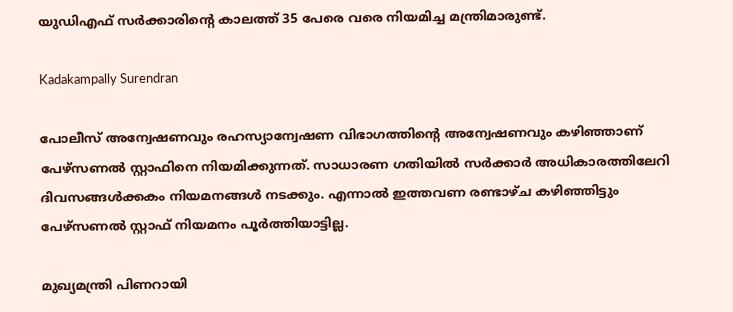യുഡിഎഫ് സര്‍ക്കാരിന്റെ കാലത്ത് 35 പേരെ വരെ നിയമിച്ച മന്ത്രിമാരുണ്ട്.

Kadakampally Surendran

പോലീസ് അന്വേഷണവും രഹസ്യാന്വേഷണ വിഭാഗത്തിന്റെ അന്വേഷണവും കഴിഞ്ഞാണ് പേഴ്സണല്‍ സ്റ്റാഫിനെ നിയമിക്കുന്നത്. സാധാരണ ഗതിയില്‍ സര്‍ക്കാര്‍ അധികാരത്തിലേറി ദിവസങ്ങള്‍ക്കകം നിയമനങ്ങള്‍ നടക്കും. എന്നാല്‍ ഇത്തവണ രണ്ടാഴ്ച കഴിഞ്ഞിട്ടും പേഴ്സണല്‍ സ്റ്റാഫ് നിയമനം പൂര്‍ത്തിയാട്ടില്ല.

മുഖ്യമന്ത്രി പിണറായി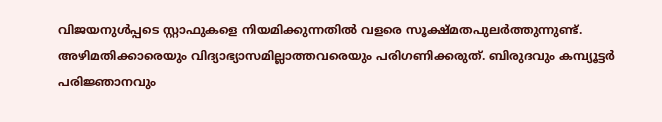വിജയനുള്‍പ്പടെ സ്റ്റാഫുകളെ നിയമിക്കുന്നതില്‍ വളരെ സൂക്ഷ്മതപുലര്‍ത്തുന്നുണ്ട്. അഴിമതിക്കാരെയും വിദ്യാഭ്യാസമില്ലാത്തവരെയും പരിഗണിക്കരുത്. ബിരുദവും കമ്പ്യൂട്ടര്‍ പരിജ്ഞാനവും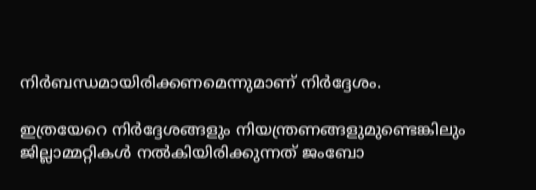നിര്‍ബന്ധമായിരിക്കണമെന്നുമാണ് നിര്‍ദ്ദേശം.

ഇത്രയേറെ നിര്‍ദ്ദേശങ്ങളും നിയന്ത്രണങ്ങളുമുണ്ടെങ്കിലും ജില്ലാമ്മറ്റികള്‍ നല്‍കിയിരിക്കുന്നത് ജംബോ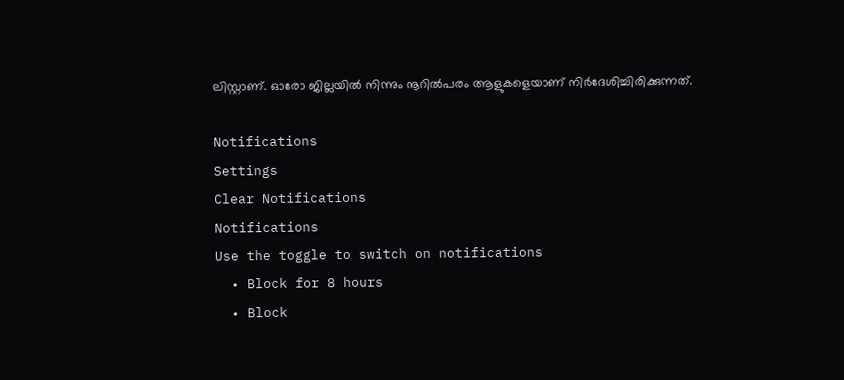ലിസ്റ്റാണ്. ഓരോ ജില്ലയില്‍ നിന്നും നൂറില്‍പരം ആളുകളെയാണ് നിര്‍ദേശിച്ചിരിക്കുന്നത്.

Notifications
Settings
Clear Notifications
Notifications
Use the toggle to switch on notifications
  • Block for 8 hours
  • Block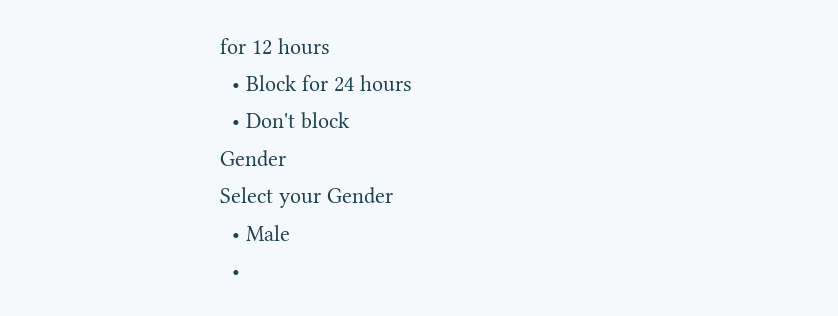for 12 hours
  • Block for 24 hours
  • Don't block
Gender
Select your Gender
  • Male
  •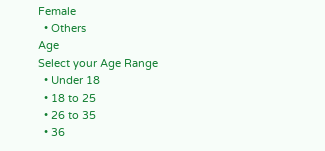Female
  • Others
Age
Select your Age Range
  • Under 18
  • 18 to 25
  • 26 to 35
  • 36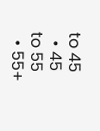to 45
  • 45 to 55
  • 55+